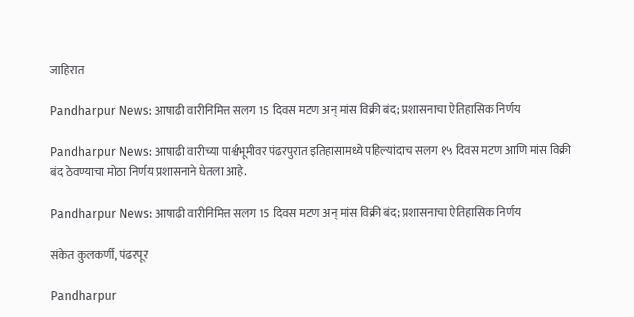जाहिरात

Pandharpur News: आषाढी वारीनिमित्त सलग 15 दिवस मटण अन् मांस विक्री बंद; प्रशासनाचा ऐतिहासिक निर्णय

Pandharpur News: आषाढी वारीच्या पार्श्वभूमीवर पंढरपुरात इतिहासामध्ये पहिल्यांदाच सलग १५ दिवस मटण आणि मांस विक्री बंद ठेवण्याचा मोठा निर्णय प्रशासनाने घेतला आहे.

Pandharpur News: आषाढी वारीनिमित्त सलग 15 दिवस मटण अन् मांस विक्री बंद; प्रशासनाचा ऐतिहासिक निर्णय

संकेत कुलकर्णी, पंढरपूर

Pandharpur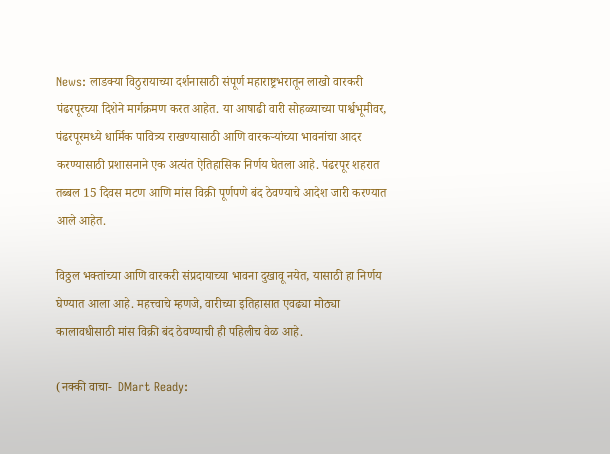News: लाडक्या विठुरायाच्या दर्शनासाठी संपूर्ण महाराष्ट्रभरातून लाखो वारकरी पंढरपूरच्या दिशेने मार्गक्रमण करत आहेत. या आषाढी वारी सोहळ्याच्या पार्श्वभूमीवर, पंढरपूरमध्ये धार्मिक पावित्र्य राखण्यासाठी आणि वारकऱ्यांच्या भावनांचा आदर करण्यासाठी प्रशासनाने एक अत्यंत ऐतिहासिक निर्णय घेतला आहे. पंढरपूर शहरात तब्बल 15 दिवस मटण आणि मांस विक्री पूर्णपणे बंद ठेवण्याचे आदेश जारी करण्यात आले आहेत.

विठ्ठल भक्तांच्या आणि वारकरी संप्रदायाच्या भावना दुखावू नयेत, यासाठी हा निर्णय घेण्यात आला आहे. महत्त्वाचे म्हणजे, वारीच्या इतिहासात एवढ्या मोठ्या कालावधीसाठी मांस विक्री बंद ठेवण्याची ही पहिलीच वेळ आहे.

(नक्की वाचा-  DMart Ready: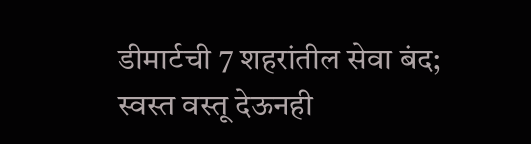डीमार्टची 7 शहरांतील सेवा बंद; स्वस्त वस्तू देऊनही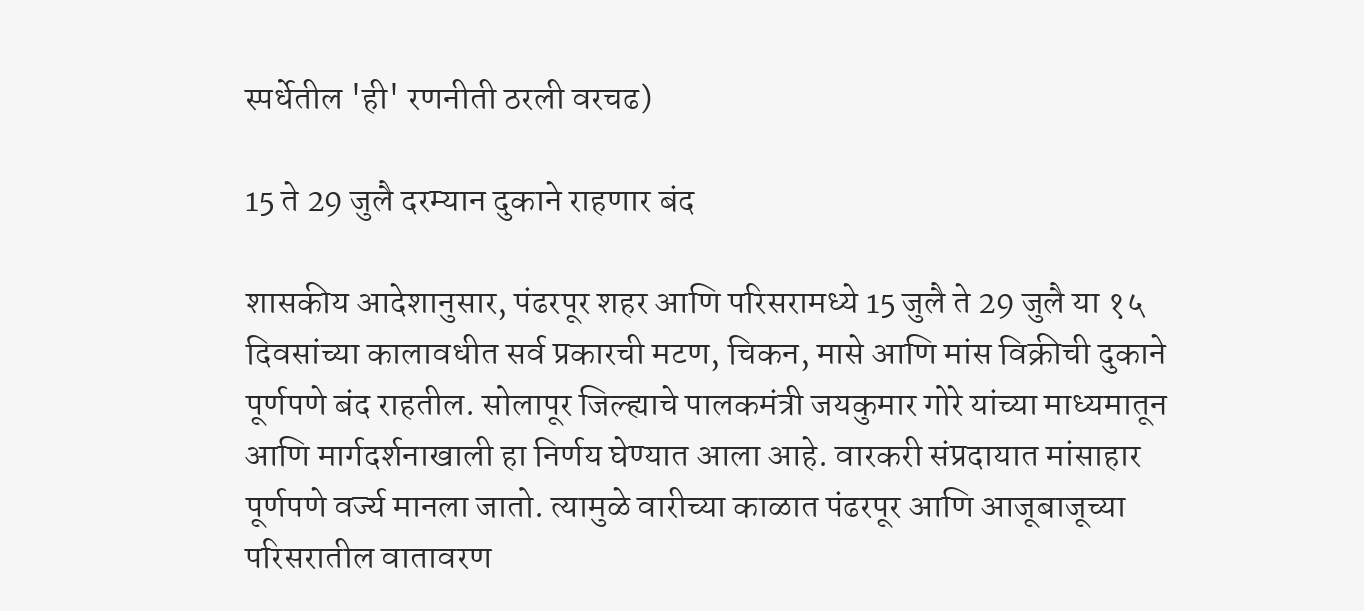स्पर्धेतील 'ही' रणनीती ठरली वरचढ)

15 ते 29 जुलै दरम्यान दुकाने राहणार बंद

शासकीय आदेशानुसार, पंढरपूर शहर आणि परिसरामध्ये 15 जुलै ते 29 जुलै या १५ दिवसांच्या कालावधीत सर्व प्रकारची मटण, चिकन, मासे आणि मांस विक्रीची दुकाने पूर्णपणे बंद राहतील. सोलापूर जिल्ह्याचे पालकमंत्री जयकुमार गोरे यांच्या माध्यमातून आणि मार्गदर्शनाखाली हा निर्णय घेण्यात आला आहे. वारकरी संप्रदायात मांसाहार पूर्णपणे वर्ज्य मानला जातो. त्यामुळे वारीच्या काळात पंढरपूर आणि आजूबाजूच्या परिसरातील वातावरण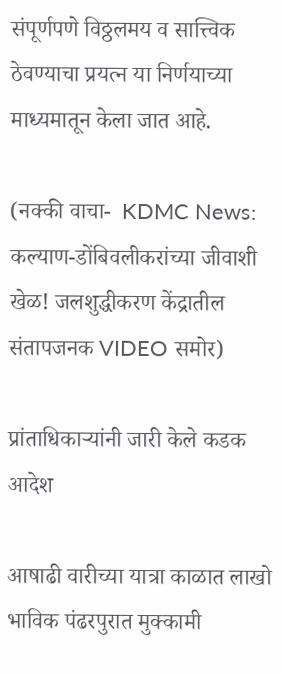संपूर्णपणे विठ्ठलमय व सात्त्विक ठेवण्याचा प्रयत्न या निर्णयाच्या माध्यमातून केला जात आहे.

(नक्की वाचा-  KDMC News: कल्याण-डोंबिवलीकरांच्या जीवाशी खेळ! जलशुद्धीकरण केंद्रातील संतापजनक VIDEO समोर)

प्रांताधिकाऱ्यांनी जारी केले कडक आदेश

आषाढी वारीच्या यात्रा काळात लाखो भाविक पंढरपुरात मुक्कामी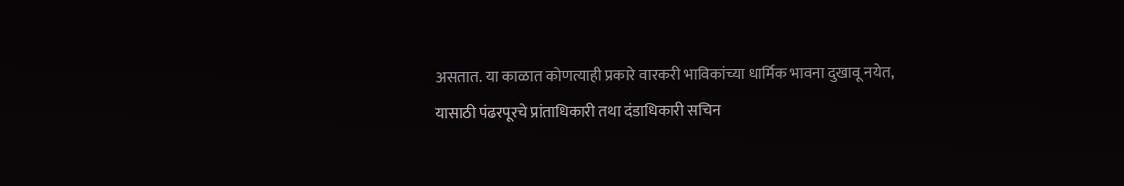असतात. या काळात कोणत्याही प्रकारे वारकरी भाविकांच्या धार्मिक भावना दुखावू नयेत, यासाठी पंढरपूरचे प्रांताधिकारी तथा दंडाधिकारी सचिन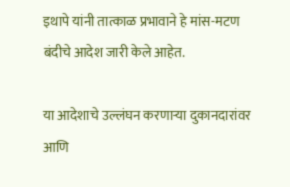इथापे यांनी तात्काळ प्रभावाने हे मांस-मटण बंदीचे आदेश जारी केले आहेत.

या आदेशाचे उल्लंघन करणाऱ्या दुकानदारांवर आणि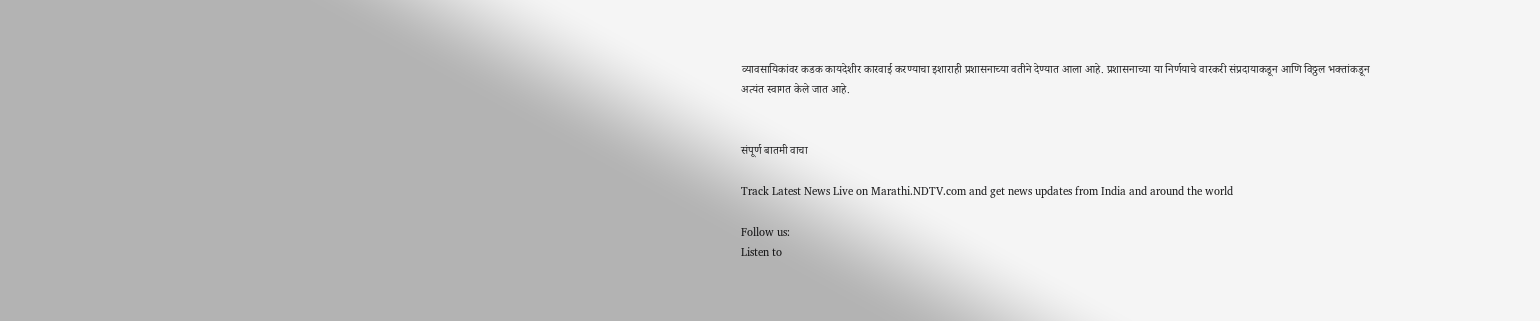व्यावसायिकांवर कडक कायदेशीर कारवाई करण्याचा इशाराही प्रशासनाच्या वतीने देण्यात आला आहे. प्रशासनाच्या या निर्णयाचे वारकरी संप्रदायाकडून आणि विठ्ठल भक्तांकडून अत्यंत स्वागत केले जात आहे.


संपूर्ण बातमी वाचा

Track Latest News Live on Marathi.NDTV.com and get news updates from India and around the world

Follow us:
Listen to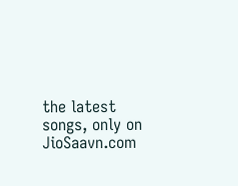the latest songs, only on JioSaavn.com